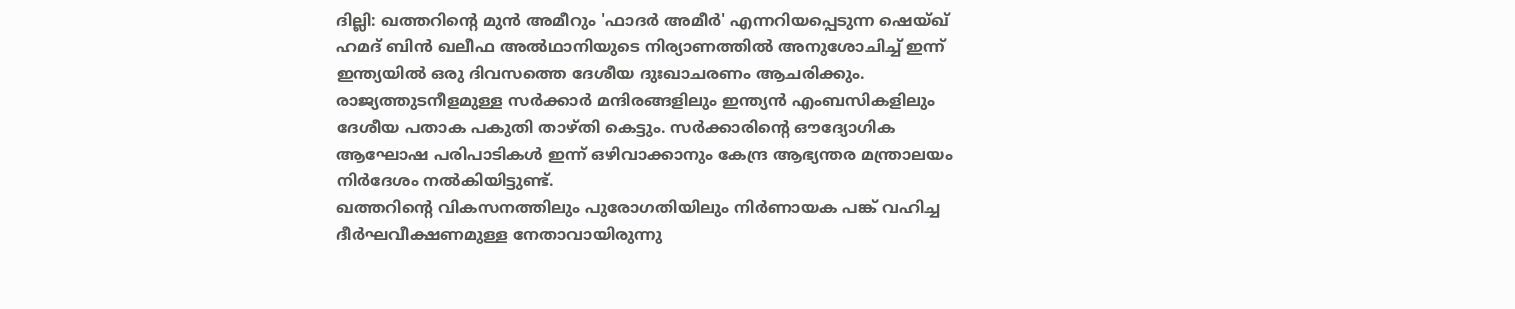ദില്ലി: ഖത്തറിന്റെ മുൻ അമീറും 'ഫാദർ അമീർ' എന്നറിയപ്പെടുന്ന ഷെയ്ഖ് ഹമദ് ബിൻ ഖലീഫ അൽഥാനിയുടെ നിര്യാണത്തിൽ അനുശോചിച്ച് ഇന്ന് ഇന്ത്യയിൽ ഒരു ദിവസത്തെ ദേശീയ ദുഃഖാചരണം ആചരിക്കും.
രാജ്യത്തുടനീളമുള്ള സർക്കാർ മന്ദിരങ്ങളിലും ഇന്ത്യൻ എംബസികളിലും ദേശീയ പതാക പകുതി താഴ്തി കെട്ടും. സർക്കാരിന്റെ ഔദ്യോഗിക ആഘോഷ പരിപാടികൾ ഇന്ന് ഒഴിവാക്കാനും കേന്ദ്ര ആഭ്യന്തര മന്ത്രാലയം നിർദേശം നൽകിയിട്ടുണ്ട്.
ഖത്തറിന്റെ വികസനത്തിലും പുരോഗതിയിലും നിർണായക പങ്ക് വഹിച്ച ദീർഘവീക്ഷണമുള്ള നേതാവായിരുന്നു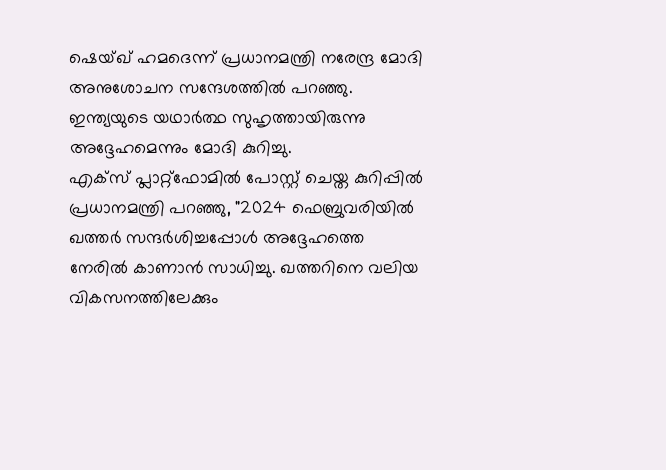ഷെയ്ഖ് ഹമദെന്ന് പ്രധാനമന്ത്രി നരേന്ദ്ര മോദി അനുശോചന സന്ദേശത്തിൽ പറഞ്ഞു. ഇന്ത്യയുടെ യഥാർത്ഥ സുഹൃത്തായിരുന്നു അദ്ദേഹമെന്നും മോദി കുറിച്ചു.
എക്സ് പ്ലാറ്റ്ഫോമിൽ പോസ്റ്റ് ചെയ്ത കുറിപ്പിൽ പ്രധാനമന്ത്രി പറഞ്ഞു, "2024 ഫെബ്രുവരിയിൽ ഖത്തർ സന്ദർശിച്ചപ്പോൾ അദ്ദേഹത്തെ നേരിൽ കാണാൻ സാധിച്ചു. ഖത്തറിനെ വലിയ വികസനത്തിലേക്കും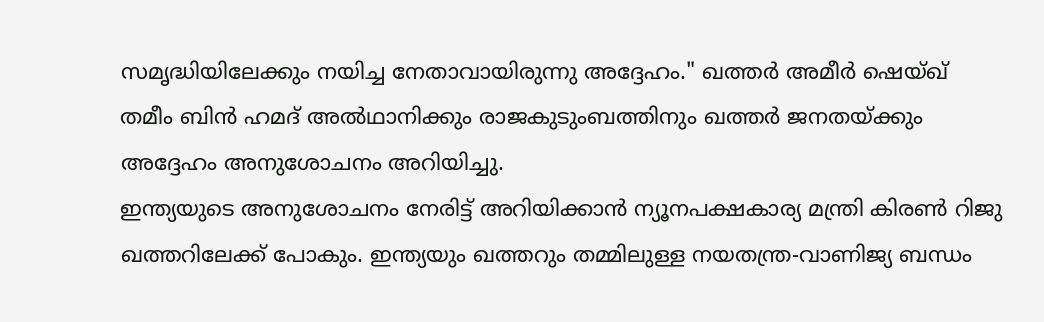സമൃദ്ധിയിലേക്കും നയിച്ച നേതാവായിരുന്നു അദ്ദേഹം." ഖത്തർ അമീർ ഷെയ്ഖ് തമീം ബിൻ ഹമദ് അൽഥാനിക്കും രാജകുടുംബത്തിനും ഖത്തർ ജനതയ്ക്കും അദ്ദേഹം അനുശോചനം അറിയിച്ചു.
ഇന്ത്യയുടെ അനുശോചനം നേരിട്ട് അറിയിക്കാൻ ന്യൂനപക്ഷകാര്യ മന്ത്രി കിരൺ റിജു ഖത്തറിലേക്ക് പോകും. ഇന്ത്യയും ഖത്തറും തമ്മിലുള്ള നയതന്ത്ര-വാണിജ്യ ബന്ധം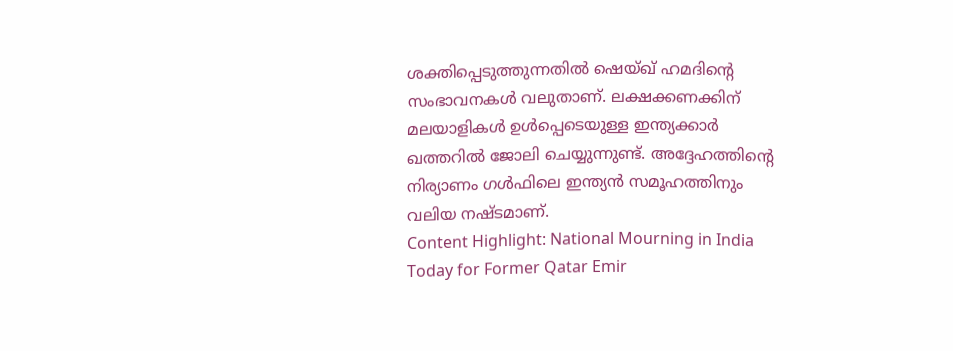ശക്തിപ്പെടുത്തുന്നതിൽ ഷെയ്ഖ് ഹമദിന്റെ സംഭാവനകൾ വലുതാണ്. ലക്ഷക്കണക്കിന് മലയാളികൾ ഉൾപ്പെടെയുള്ള ഇന്ത്യക്കാർ ഖത്തറിൽ ജോലി ചെയ്യുന്നുണ്ട്. അദ്ദേഹത്തിന്റെ നിര്യാണം ഗൾഫിലെ ഇന്ത്യൻ സമൂഹത്തിനും വലിയ നഷ്ടമാണ്.
Content Highlight: National Mourning in India Today for Former Qatar Emir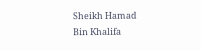Sheikh Hamad Bin Khalifa